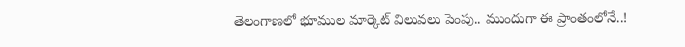తెలంగాణలో భూముల మార్కెట్ విలువలు పెంపు.. ముందుగా ఈ ప్రాంతంలోనే..!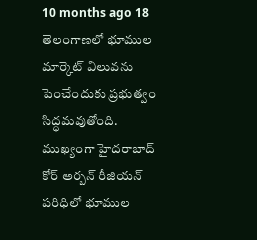10 months ago 18
తెలంగాణలో భూముల మార్కెట్ విలువను పెంచేందుకు ప్రభుత్వం సిద్ధమవుతోంది. ముఖ్యంగా హైదరాబాద్ కోర్ అర్బన్ రీజియన్ పరిధిలో భూముల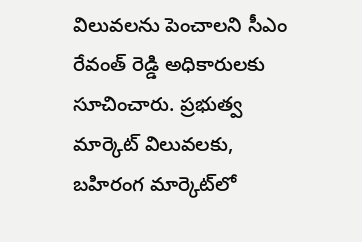విలువలను పెంచాలని సీఎం రేవంత్ రెడ్డి అధికారులకు సూచించారు. ప్రభుత్వ మార్కెట్ విలువలకు, బహిరంగ మార్కెట్‌లో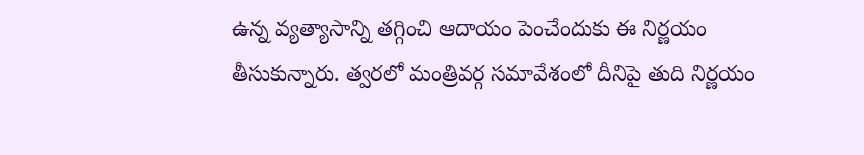ఉన్న వ్యత్యాసాన్ని తగ్గించి ఆదాయం పెంచేందుకు ఈ నిర్ణయం తీసుకున్నారు. త్వరలో మంత్రివర్గ సమావేశంలో దీనిపై తుది నిర్ణయం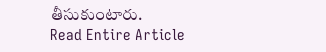తీసుకుంటారు.
Read Entire Article